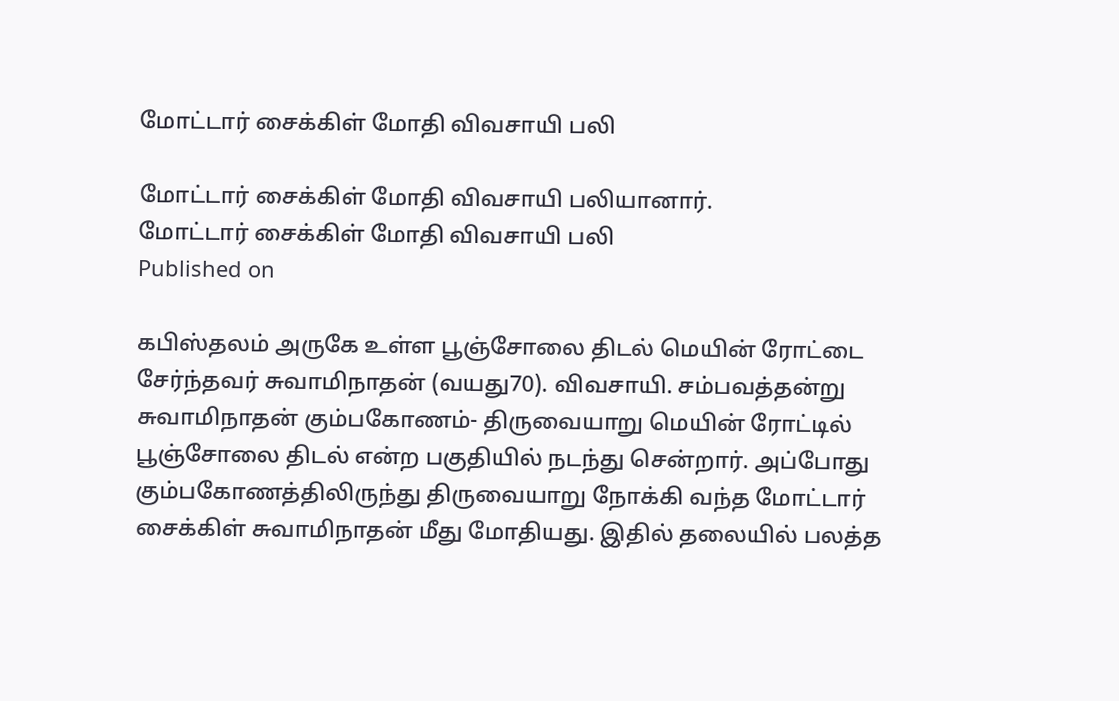மோட்டார் சைக்கிள் மோதி விவசாயி பலி

மோட்டார் சைக்கிள் மோதி விவசாயி பலியானார்.
மோட்டார் சைக்கிள் மோதி விவசாயி பலி
Published on

கபிஸ்தலம் அருகே உள்ள பூஞ்சோலை திடல் மெயின் ரோட்டை சேர்ந்தவர் சுவாமிநாதன் (வயது70). விவசாயி. சம்பவத்தன்று சுவாமிநாதன் கும்பகோணம்- திருவையாறு மெயின் ரோட்டில் பூஞ்சோலை திடல் என்ற பகுதியில் நடந்து சென்றார். அப்போது கும்பகோணத்திலிருந்து திருவையாறு நோக்கி வந்த மோட்டார் சைக்கிள் சுவாமிநாதன் மீது மோதியது. இதில் தலையில் பலத்த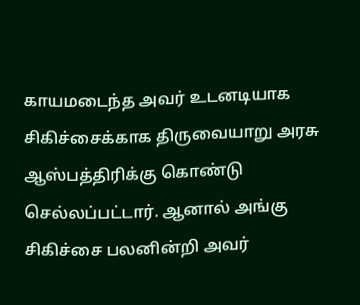காயமடைந்த அவர் உடனடியாக சிகிச்சைக்காக திருவையாறு அரசு ஆஸ்பத்திரிக்கு கொண்டு செல்லப்பட்டார். ஆனால் அங்கு சிகிச்சை பலனின்றி அவர்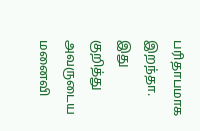பரிதாபமாக இறந்தா. இது குறித்து அவருடைய மனைவி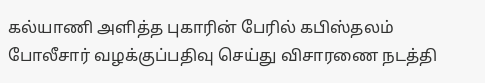கல்யாணி அளித்த புகாரின் பேரில் கபிஸ்தலம் போலீசார் வழக்குப்பதிவு செய்து விசாரணை நடத்தி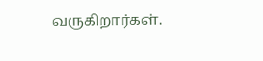வருகிறார்கள்.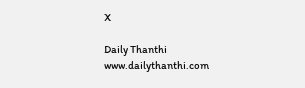X

Daily Thanthi
www.dailythanthi.com